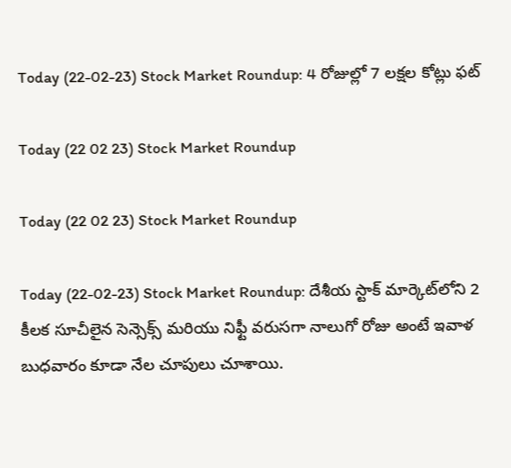Today (22-02-23) Stock Market Roundup: 4 రోజుల్లో 7 లక్షల కోట్లు ఫట్‌

Today (22 02 23) Stock Market Roundup

Today (22 02 23) Stock Market Roundup

Today (22-02-23) Stock Market Roundup: దేశీయ స్టాక్‌ మార్కెట్‌లోని 2 కీలక సూచీలైన సెన్సెక్స్‌ మరియు నిఫ్టీ వరుసగా నాలుగో రోజు అంటే ఇవాళ బుధవారం కూడా నేల చూపులు చూశాయి.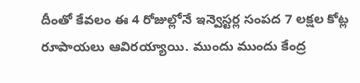దీంతో కేవలం ఈ 4 రోజుల్లోనే ఇన్వెస్టర్ల సంపద 7 లక్షల కోట్ల రూపాయలు ఆవిరయ్యాయి. ముందు ముందు కేంద్ర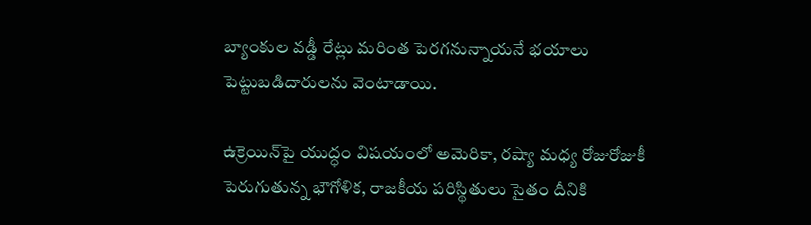బ్యాంకుల వడ్డీ రేట్లు మరింత పెరగనున్నాయనే భయాలు పెట్టుబడిదారులను వెంటాడాయి.

ఉక్రెయిన్‌పై యుద్ధం విషయంలో అమెరికా, రష్యా మధ్య రోజురోజుకీ పెరుగుతున్న భౌగోళిక, రాజకీయ పరిస్థితులు సైతం దీనికి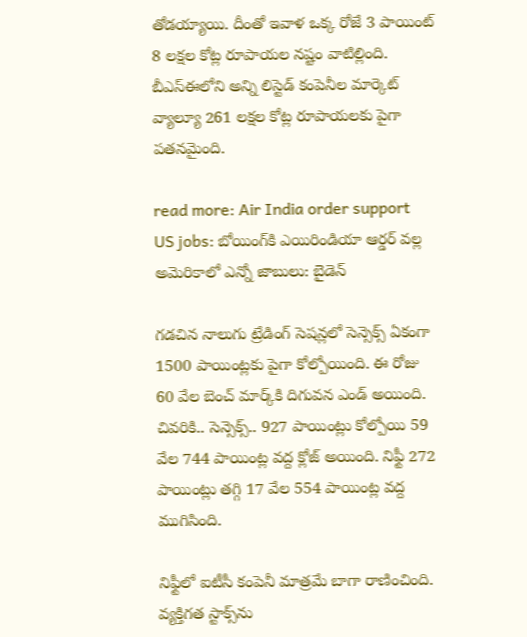తోడయ్యాయి. దీంతో ఇవాళ ఒక్క రోజే 3 పాయింట్‌ 8 లక్షల కోట్ల రూపాయల నష్టం వాటిల్లింది. బీఎస్‌ఈలోని అన్ని లిస్టెడ్‌ కంపెనీల మార్కెట్‌ వ్యాల్యూ 261 లక్షల కోట్ల రూపాయలకు పైగా పతనమైంది.

read more: Air India order support US jobs: బోయింగ్‌కి ఎయిరిండియా ఆర్డర్‌ వల్ల అమెరికాలో ఎన్నో జాబులు: బైడెన్‌

గడచిన నాలుగు ట్రేడింగ్‌ సెషన్లలో సెన్సెక్స్‌ ఏకంగా 1500 పాయింట్లకు పైగా కోల్పోయింది. ఈ రోజు 60 వేల బెంచ్‌ మార్క్‌కి దిగువన ఎండ్‌ అయింది. చివరికి.. సెన్సెక్స్‌.. 927 పాయింట్లు కోల్పోయి 59 వేల 744 పాయింట్ల వద్ద క్లోజ్‌ అయింది. నిఫ్టీ 272 పాయింట్లు తగ్గి 17 వేల 554 పాయింట్ల వద్ద ముగిసింది.

నిఫ్టీలో ఐటీసీ కంపెనీ మాత్రమే బాగా రాణించింది. వ్యక్తిగత స్టాక్స్‌ను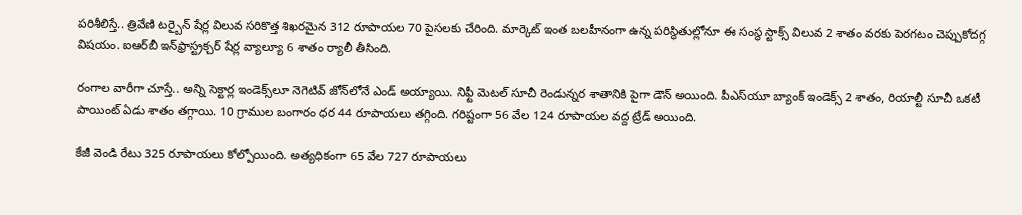పరిశీలిస్తే.. త్రివేణి టర్బైన్‌ షేర్ల విలువ సరికొత్త శిఖరమైన 312 రూపాయల 70 పైసలకు చేరింది. మార్కెట్‌ ఇంత బలహీనంగా ఉన్న పరిస్థితుల్లోనూ ఈ సంస్థ స్టాక్స్‌ విలువ 2 శాతం వరకు పెరగటం చెప్పుకోదగ్గ విషయం. ఐఆర్‌బీ ఇన్‌ఫ్రాస్ట్రక్చర్‌ షేర్ల వ్యాల్యూ 6 శాతం ర్యాలీ తీసింది.

రంగాల వారీగా చూస్తే.. అన్ని సెక్టార్ల ఇండెక్స్‌లూ నెగెటివ్‌ జోన్‌లోనే ఎండ్‌ అయ్యాయి. నిఫ్టీ మెటల్‌ సూచీ రెండున్నర శాతానికి పైగా డౌన్‌ అయింది. పీఎస్‌యూ బ్యాంక్‌ ఇండెక్స్‌ 2 శాతం, రియాల్టీ సూచీ ఒకటీ పాయింట్‌ ఏడు శాతం తగ్గాయి. 10 గ్రాముల బంగారం ధర 44 రూపాయలు తగ్గింది. గరిష్టంగా 56 వేల 124 రూపాయల వద్ద ట్రేడ్‌ అయింది.

కేజీ వెండి రేటు 325 రూపాయలు కోల్పోయింది. అత్యధికంగా 65 వేల 727 రూపాయలు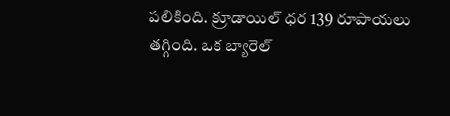పలికింది. క్రూడాయిల్‌ ధర 139 రూపాయలు తగ్గింది. ఒక బ్యారెల్‌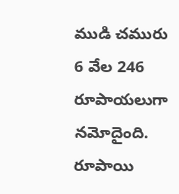ముడి చమురు 6 వేల 246 రూపాయలుగా నమోదైంది. రూపాయి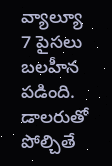వ్యాల్యూ 7 పైసలు బలహీన పడింది. డాలరుతో పోల్చితే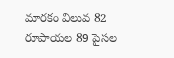మారకం విలువ 82 రూపాయల 89 పైసల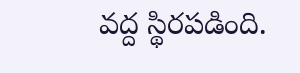వద్ద స్థిరపడింది.